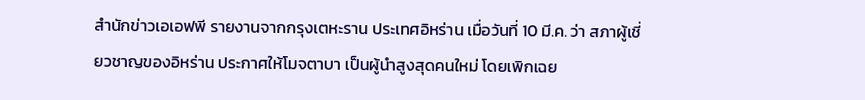สำนักข่าวเอเอฟพี รายงานจากกรุงเตหะราน ประเทศอิหร่าน เมื่อวันที่ 10 มี.ค. ว่า สภาผู้เชี่ยวชาญของอิหร่าน ประกาศให้โมจตาบา เป็นผู้นำสูงสุดคนใหม่ โดยเพิกเฉย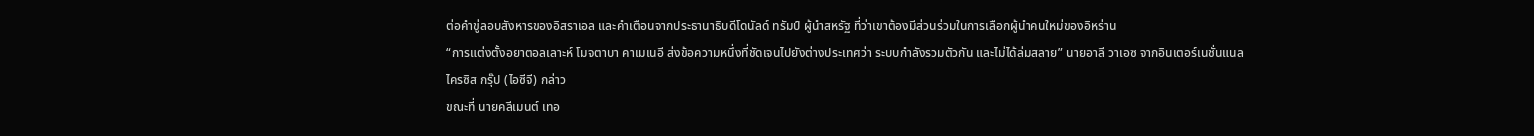ต่อคำขู่ลอบสังหารของอิสราเอล และคำเตือนจากประธานาธิบดีโดนัลด์ ทรัมป์ ผู้นำสหรัฐ ที่ว่าเขาต้องมีส่วนร่วมในการเลือกผู้นำคนใหม่ของอิหร่าน
“การแต่งตั้งอยาตอลเลาะห์ โมจตาบา คาเมเนอี ส่งข้อความหนึ่งที่ชัดเจนไปยังต่างประเทศว่า ระบบกำลังรวมตัวกัน และไม่ได้ล่มสลาย” นายอาลี วาเอซ จากอินเตอร์เนชั่นแนล ไครซิส กรุ๊ป (ไอซีจี) กล่าว
ขณะที่ นายคลีเมนต์ เทอ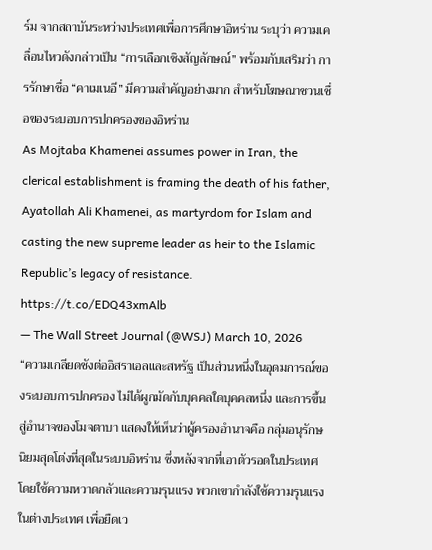ร์ม จากสถาบันระหว่างประเทศเพื่อการศึกษาอิหร่าน ระบุว่า ความเคลื่อนไหวดังกล่าวเป็น “การเลือกเชิงสัญลักษณ์” พร้อมกับเสริมว่า การรักษาชื่อ “คาเมเนอี” มีความสำคัญอย่างมาก สำหรับโฆษณาชวนเชื่อของระบอบการปกครองของอิหร่าน
As Mojtaba Khamenei assumes power in Iran, the clerical establishment is framing the death of his father, Ayatollah Ali Khamenei, as martyrdom for Islam and casting the new supreme leader as heir to the Islamic Republic’s legacy of resistance. https://t.co/EDQ43xmAlb
— The Wall Street Journal (@WSJ) March 10, 2026
“ความเกลียดชังต่ออิสราเอลและสหรัฐ เป็นส่วนหนึ่งในอุดมการณ์ของระบอบการปกครอง ไม่ได้ผูกมัดกับบุคคลใดบุคคลหนึ่ง และการขึ้นสู่อำนาจของโมจตาบา แสดงให้เห็นว่าผู้ครองอำนาจคือ กลุ่มอนุรักษนิยมสุดโต่งที่สุดในระบบอิหร่าน ซึ่งหลังจากที่เอาตัวรอดในประเทศโดยใช้ความหวาดกลัวและความรุนแรง พวกเขากำลังใช้ความรุนแรงในต่างประเทศ เพื่อยืดเว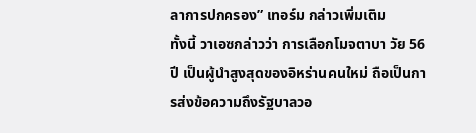ลาการปกครอง” เทอร์ม กล่าวเพิ่มเติม
ทั้งนี้ วาเอซกล่าวว่า การเลือกโมจตาบา วัย 56 ปี เป็นผู้นำสูงสุดของอิหร่านคนใหม่ ถือเป็นการส่งข้อความถึงรัฐบาลวอ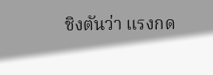ชิงตันว่า แรงกด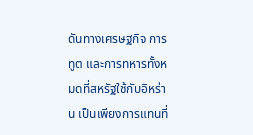ดันทางเศรษฐกิจ การทูต และการทหารทั้งหมดที่สหรัฐใช้กับอิหร่าน เป็นเพียงการแทนที่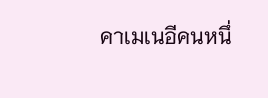คาเมเนอีคนหนึ่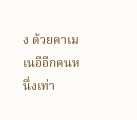ง ด้วยคาเมเนอีอีกคนหนึ่งเท่า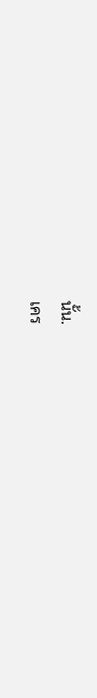นั้น.
เคร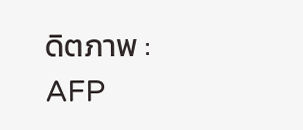ดิตภาพ : AFP